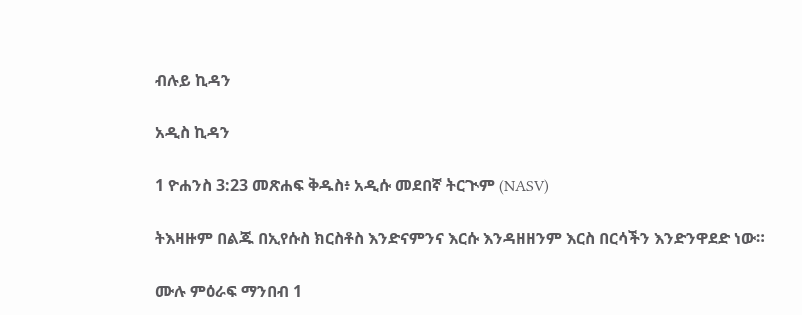ብሉይ ኪዳን

አዲስ ኪዳን

1 ዮሐንስ 3:23 መጽሐፍ ቅዱስ፥ አዲሱ መደበኛ ትርጒም (NASV)

ትእዛዙም በልጁ በኢየሱስ ክርስቶስ እንድናምንና እርሱ እንዳዘዘንም እርስ በርሳችን እንድንዋደድ ነው።

ሙሉ ምዕራፍ ማንበብ 1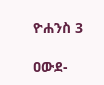ዮሐንስ 3

ዐውደ-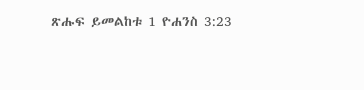ጽሑፍ ይመልከቱ 1 ዮሐንስ 3:23